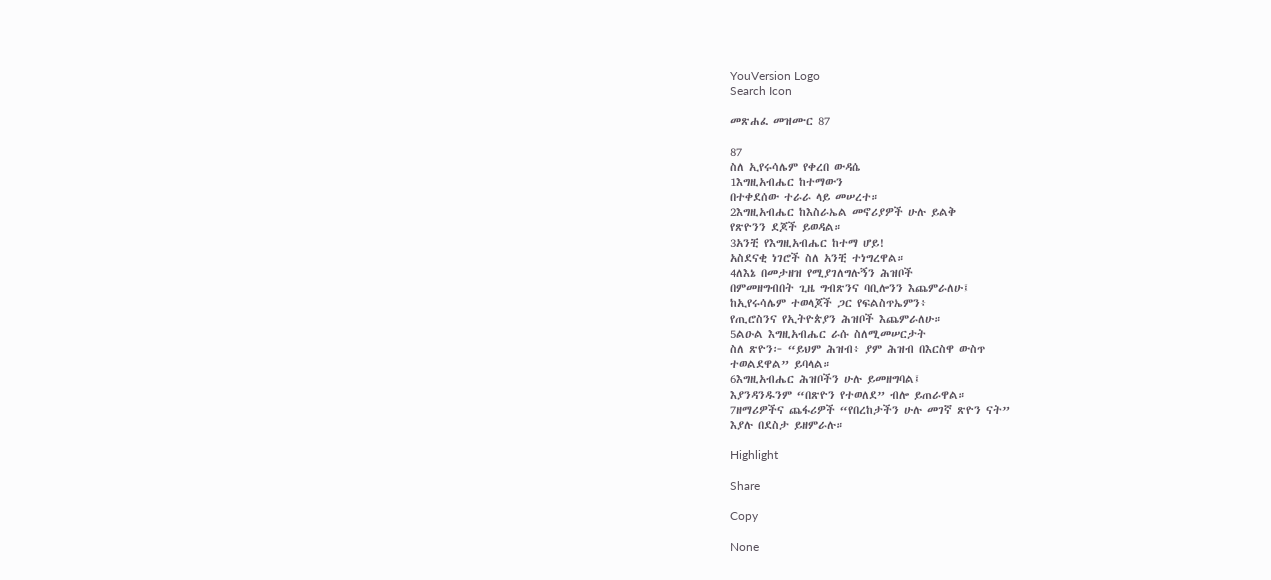YouVersion Logo
Search Icon

መጽሐፈ መዝሙር 87

87
ስለ ኢየሩሳሌም የቀረበ ውዳሴ
1እግዚአብሔር ከተማውን
በተቀደሰው ተራራ ላይ መሠረተ።
2እግዚአብሔር ከእስራኤል መኖሪያዎች ሁሉ ይልቅ
የጽዮንን ደጆች ይወዳል።
3አንቺ የእግዚአብሔር ከተማ ሆይ!
አስደናቂ ነገሮች ስለ አንቺ ተነግረዋል።
4ለእኔ በመታዘዝ የሚያገለግሉኝን ሕዝቦች
በምመዘግብበት ጊዜ ግብጽንና ባቢሎንን እጨምራለሁ፤
ከኢየሩሳሌም ተወላጆች ጋር የፍልስጥኤምን፥
የጢሮስንና የኢትዮጵያን ሕዝቦች እጨምራለሁ።
5ልዑል እግዚአብሔር ራሱ ስለሚመሠርታት
ስለ ጽዮን፦ “ይህም ሕዝብ፥ ያም ሕዝብ በእርስዋ ውስጥ
ተወልደዋል” ይባላል።
6እግዚአብሔር ሕዝቦችን ሁሉ ይመዘግባል፤
እያንዳንዱንም “በጽዮን የተወለደ” ብሎ ይጠራዋል።
7ዘማሪዎችና ጨፋሪዎች “የበረከታችን ሁሉ መገኛ ጽዮን ናት”
እያሉ በደስታ ይዘምራሉ።

Highlight

Share

Copy

None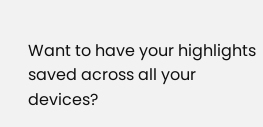Want to have your highlights saved across all your devices?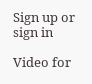Sign up or sign in

Video for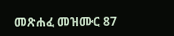መጽሐፈ መዝሙር 87